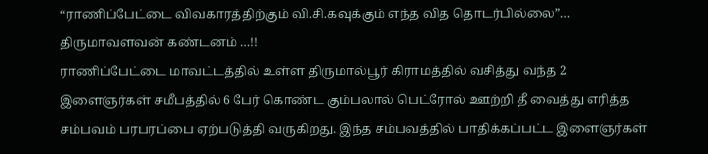“ராணிப்பேட்டை விவகாரத்திற்கும் வி.சி.கவுக்கும் எந்த வித தொடர்பில்லை”… திருமாவளவன் கண்டனம் …!!
ராணிப்பேட்டை மாவட்டத்தில் உள்ள திருமால்பூர் கிராமத்தில் வசித்து வந்த 2 இளைஞர்கள் சமீபத்தில் 6 பேர் கொண்ட கும்பலால் பெட்ரோல் ஊற்றி தீ வைத்து எரித்த சம்பவம் பரபரப்பை ஏற்படுத்தி வருகிறது. இந்த சம்பவத்தில் பாதிக்கப்பட்ட இளைஞர்கள்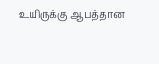உயிருக்கு ஆபத்தான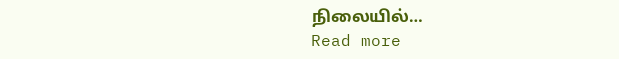நிலையில்…
Read more